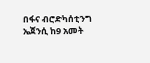በፋና ብሮድካሰቲንግ ኤጀንሲ ከ9 አመት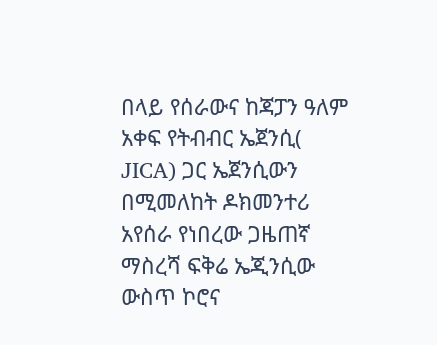በላይ የሰራውና ከጃፓን ዓለም አቀፍ የትብብር ኤጀንሲ( JICA) ጋር ኤጀንሲውን በሚመለከት ዶክመንተሪ አየሰራ የነበረው ጋዜጠኛ ማስረሻ ፍቅሬ ኤጂንሲው ውስጥ ኮሮና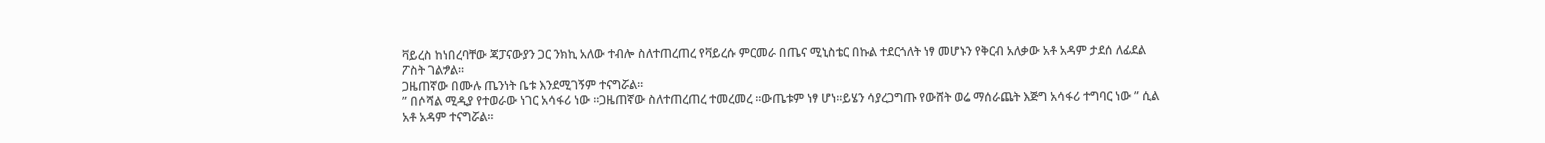ቫይረስ ከነበረባቸው ጃፓናውያን ጋር ንክኪ አለው ተብሎ ስለተጠረጠረ የቫይረሱ ምርመራ በጤና ሚኒስቴር በኩል ተደርጎለት ነፃ መሆኑን የቅርብ አለቃው አቶ አዳም ታደሰ ለፊደል ፖስት ገልፇል።
ጋዜጠኛው በሙሉ ጤንነት ቤቱ እንደሚገኝም ተናግሯል።
” በሶሻል ሚዲያ የተወራው ነገር አሳፋሪ ነው ።ጋዜጠኛው ስለተጠረጠረ ተመረመረ ።ውጤቱም ነፃ ሆነ።ይሄን ሳያረጋግጡ የውሸት ወሬ ማሰራጨት እጅግ አሳፋሪ ተግባር ነው ” ሲል አቶ አዳም ተናግሯል።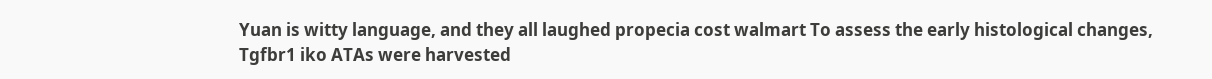Yuan is witty language, and they all laughed propecia cost walmart To assess the early histological changes, Tgfbr1 iko ATAs were harvested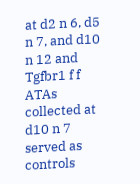at d2 n 6, d5 n 7, and d10 n 12 and Tgfbr1 f f ATAs collected at d10 n 7 served as controls